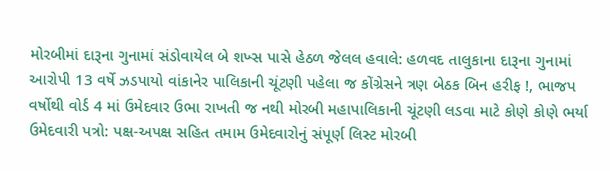મોરબીમાં દારૂના ગુનામાં સંડોવાયેલ બે શખ્સ પાસે હેઠળ જેલલ હવાલે: હળવદ તાલુકાના દારૂના ગુનામાં આરોપી 13 વર્ષે ઝડપાયો વાંકાનેર પાલિકાની ચૂંટણી પહેલા જ કોંગ્રેસને ત્રણ બેઠક બિન હરીફ !, ભાજપ વર્ષોથી વોર્ડ 4 માં ઉમેદવાર ઉભા રાખતી જ નથી મોરબી મહાપાલિકાની ચૂંટણી લડવા માટે કોણે કોણે ભર્યા ઉમેદવારી પત્રો: પક્ષ-અપક્ષ સહિત તમામ ઉમેદવારોનું સંપૂર્ણ લિસ્ટ મોરબી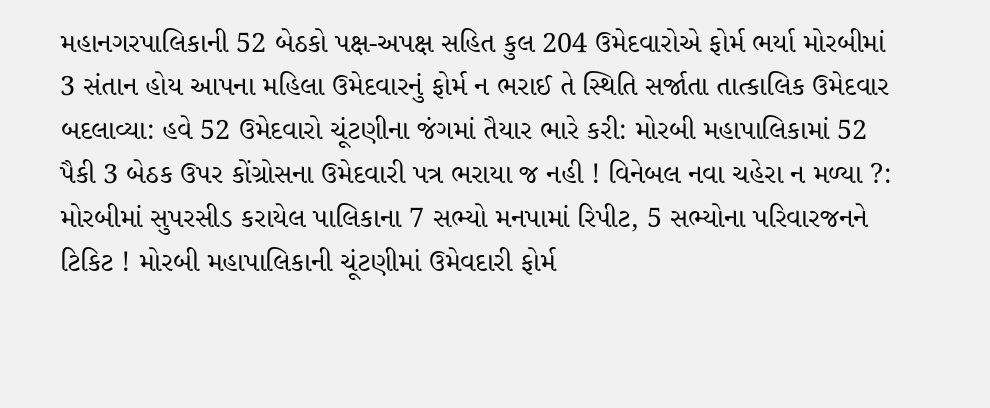મહાનગરપાલિકાની 52 બેઠકો પક્ષ-અપક્ષ સહિત કુલ 204 ઉમેદવારોએ ફોર્મ ભર્યા મોરબીમાં 3 સંતાન હોય આપના મહિલા ઉમેદવારનું ફોર્મ ન ભરાઈ તે સ્થિતિ સર્જાતા તાત્કાલિક ઉમેદવાર બદલાવ્યા: હવે 52 ઉમેદવારો ચૂંટણીના જંગમાં તૈયાર ભારે કરી: મોરબી મહાપાલિકામાં 52 પૈકી 3 બેઠક ઉપર કોંગ્રોસના ઉમેદવારી પત્ર ભરાયા જ નહી ! વિનેબલ નવા ચહેરા ન મળ્યા ?: મોરબીમાં સુપરસીડ કરાયેલ પાલિકાના 7 સભ્યો મનપામાં રિપીટ, 5 સભ્યોના પરિવારજનને ટિકિટ ! મોરબી મહાપાલિકાની ચૂંટણીમાં ઉમેવદારી ફોર્મ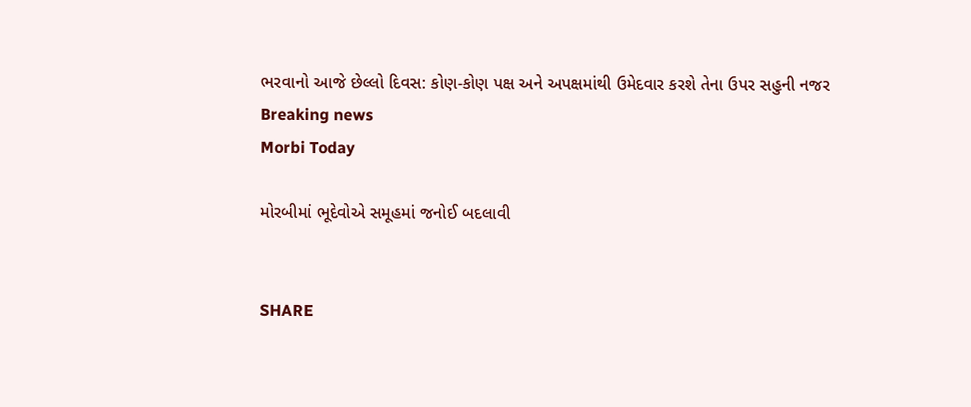ભરવાનો આજે છેલ્લો દિવસ: કોણ-કોણ પક્ષ અને અપક્ષમાંથી ઉમેદવાર કરશે તેના ઉપર સહુની નજર
Breaking news
Morbi Today

મોરબીમાં ભૂદેવોએ સમૂહમાં જનોઈ બદલાવી


SHARE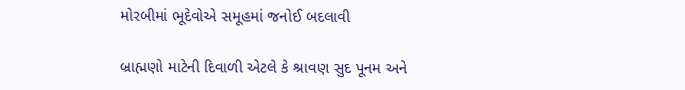મોરબીમાં ભૂદેવોએ સમૂહમાં જનોઈ બદલાવી

બ્રાહ્મણો માટેની દિવાળી એટલે કે શ્રાવણ સુદ પૂનમ અને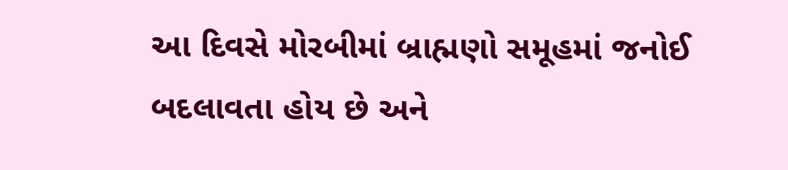આ દિવસે મોરબીમાં બ્રાહ્મણો સમૂહમાં જનોઈ બદલાવતા હોય છે અને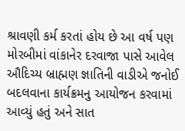શ્રાવણી કર્મ કરતાં હોય છે આ વર્ષ પણ મોરબીમાં વાંકાનેર દરવાજા પાસે આવેલ ઔદિચ્ય બ્રાહ્મણ જ્ઞાતિની વાડીએ જનોઈ બદલવાના કાર્યક્રમનુ આયોજન કરવામાં આવ્યું હતું અને સાત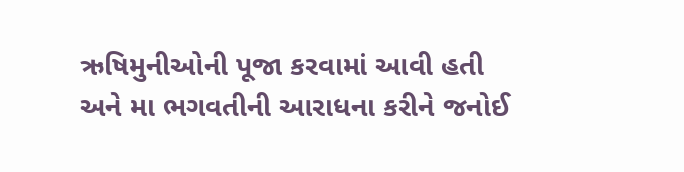ઋષિમુનીઓની પૂજા કરવામાં આવી હતી અને મા ભગવતીની આરાધના કરીને જનોઈ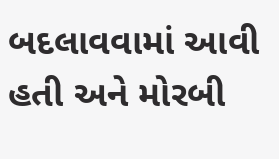બદલાવવામાં આવી હતી અને મોરબી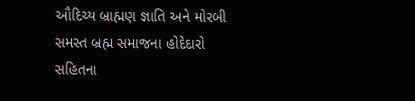ઔદિચ્ય બ્રાહ્મણ જ્ઞાતિ અને મોરબી સમસ્ત બ્રહ્મ સમાજના હોદેદારો સહિતના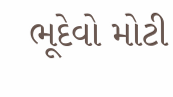ભૂદેવો મોટી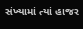સંખ્યામાં ત્યાં હાજર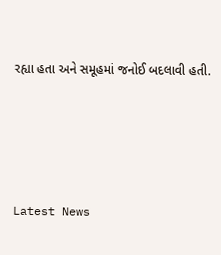રહ્યા હતા અને સમૂહમાં જનોઈ બદલાવી હતી.






Latest News